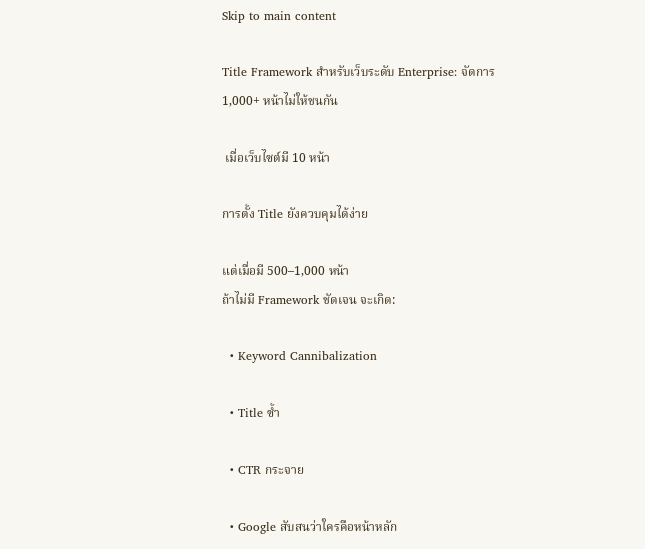Skip to main content

Title Framework สำหรับเว็บระดับ Enterprise: จัดการ 1,000+ หน้าไม่ให้ชนกัน

 เมื่อเว็บไซต์มี 10 หน้า

การตั้ง Title ยังควบคุมได้ง่าย

แต่เมื่อมี 500–1,000 หน้า
ถ้าไม่มี Framework ชัดเจน จะเกิด:

  • Keyword Cannibalization

  • Title ซ้ำ

  • CTR กระจาย

  • Google สับสนว่าใครคือหน้าหลัก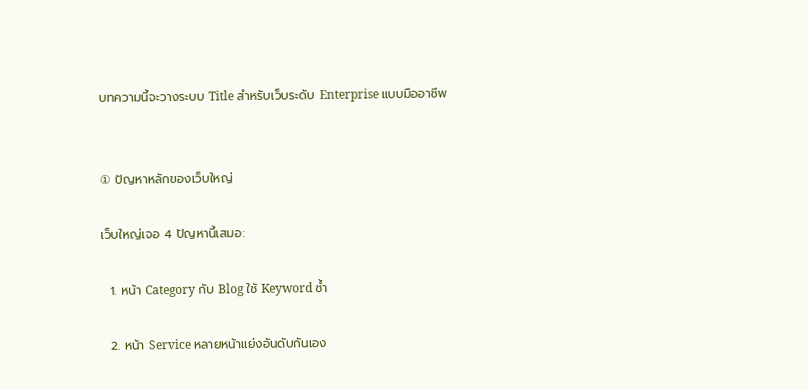บทความนี้จะวางระบบ Title สำหรับเว็บระดับ Enterprise แบบมืออาชีพ


① ปัญหาหลักของเว็บใหญ่

เว็บใหญ่เจอ 4 ปัญหานี้เสมอ:

  1. หน้า Category กับ Blog ใช้ Keyword ซ้ำ

  2. หน้า Service หลายหน้าแย่งอันดับกันเอง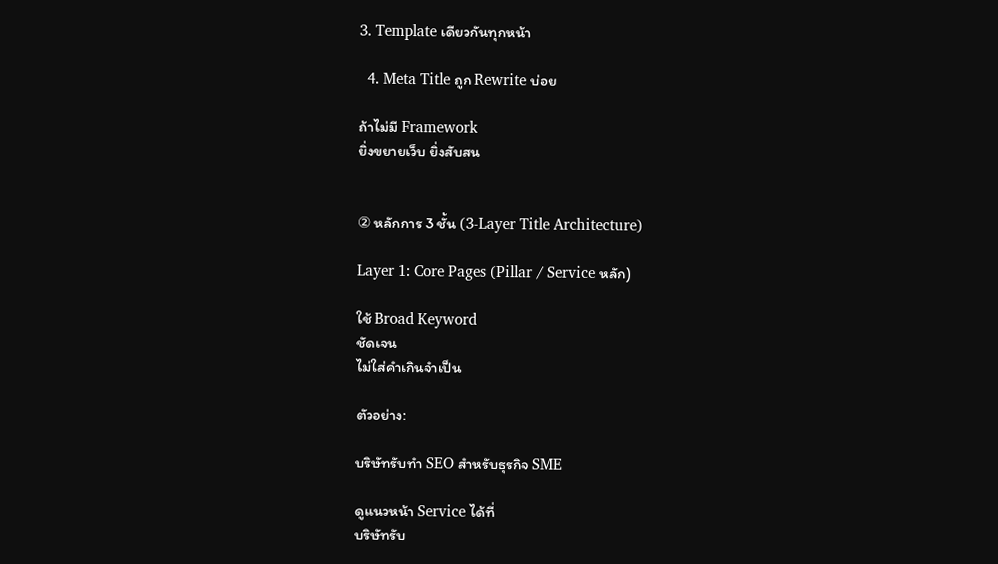3. Template เดียวกันทุกหน้า

  4. Meta Title ถูก Rewrite บ่อย

ถ้าไม่มี Framework
ยิ่งขยายเว็บ ยิ่งสับสน


② หลักการ 3 ชั้น (3-Layer Title Architecture)

Layer 1: Core Pages (Pillar / Service หลัก)

ใช้ Broad Keyword
ชัดเจน
ไม่ใส่คำเกินจำเป็น

ตัวอย่าง:

บริษัทรับทำ SEO สำหรับธุรกิจ SME

ดูแนวหน้า Service ได้ที่
บริษัทรับ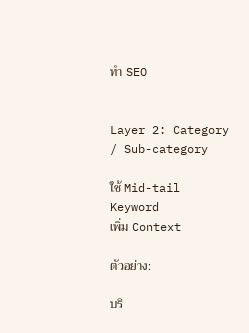ทำ SEO


Layer 2: Category / Sub-category

ใช้ Mid-tail Keyword
เพิ่ม Context

ตัวอย่าง:

บริ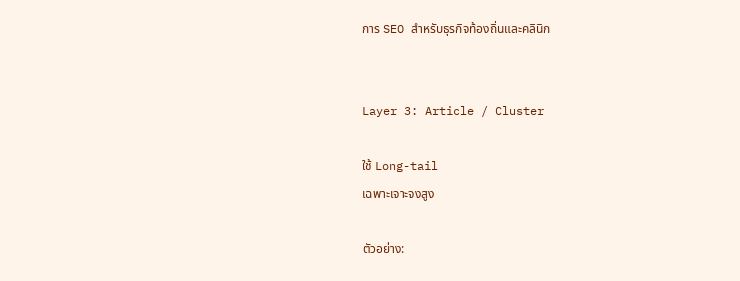การ SEO สำหรับธุรกิจท้องถิ่นและคลินิก


Layer 3: Article / Cluster

ใช้ Long-tail
เฉพาะเจาะจงสูง

ตัวอย่าง: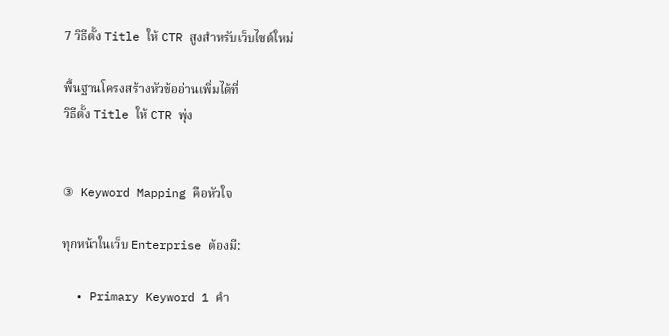7 วิธีตั้ง Title ให้ CTR สูงสำหรับเว็บไซต์ใหม่

พื้นฐานโครงสร้างหัวข้ออ่านเพิ่มได้ที่
วิธีตั้ง Title ให้ CTR พุ่ง


③ Keyword Mapping คือหัวใจ

ทุกหน้าในเว็บ Enterprise ต้องมี:

  • Primary Keyword 1 คำ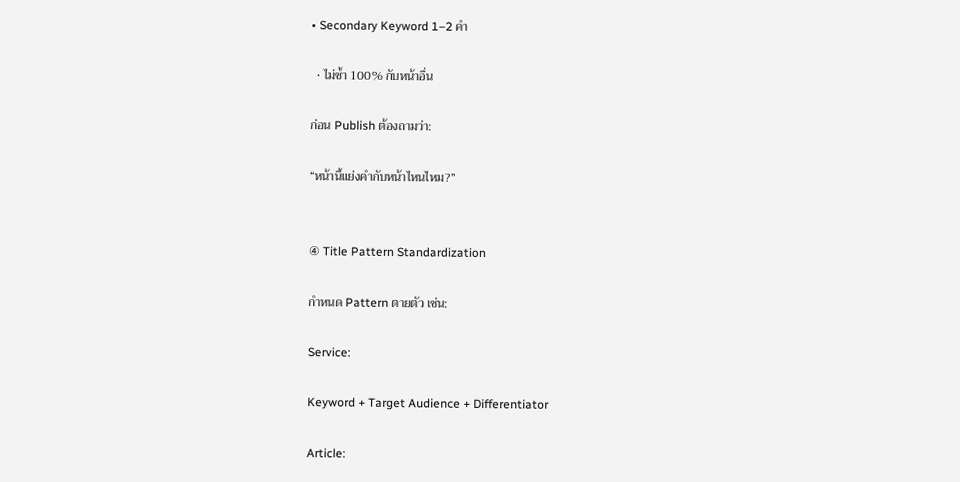• Secondary Keyword 1–2 คำ

  • ไม่ซ้ำ 100% กับหน้าอื่น

ก่อน Publish ต้องถามว่า:

“หน้านี้แย่งคำกับหน้าไหนไหม?”


④ Title Pattern Standardization

กำหนด Pattern ตายตัว เช่น:

Service:

Keyword + Target Audience + Differentiator

Article: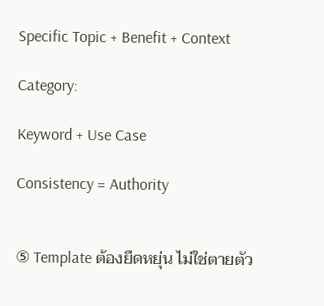Specific Topic + Benefit + Context

Category:

Keyword + Use Case

Consistency = Authority


⑤ Template ต้องยืดหยุ่น ไม่ใช่ตายตัว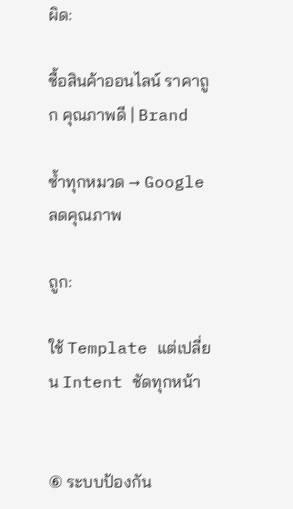ผิด:

ซื้อสินค้าออนไลน์ ราคาถูก คุณภาพดี | Brand

ซ้ำทุกหมวด → Google ลดคุณภาพ

ถูก:

ใช้ Template แต่เปลี่ยน Intent ชัดทุกหน้า


⑥ ระบบป้องกัน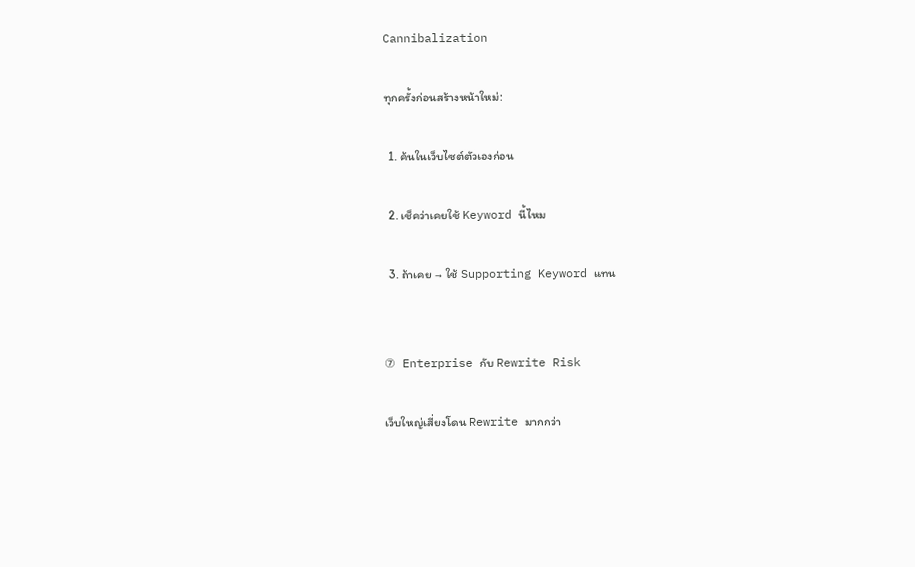Cannibalization

ทุกครั้งก่อนสร้างหน้าใหม่:

  1. ค้นในเว็บไซต์ตัวเองก่อน

  2. เช็คว่าเคยใช้ Keyword นี้ไหม

  3. ถ้าเคย → ใช้ Supporting Keyword แทน


⑦ Enterprise กับ Rewrite Risk

เว็บใหญ่เสี่ยงโดน Rewrite มากกว่า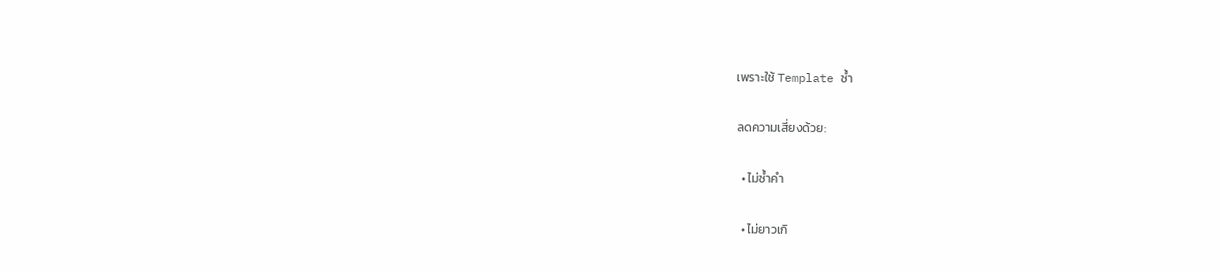เพราะใช้ Template ซ้ำ

ลดความเสี่ยงด้วย:

  • ไม่ซ้ำคำ

  • ไม่ยาวเกิ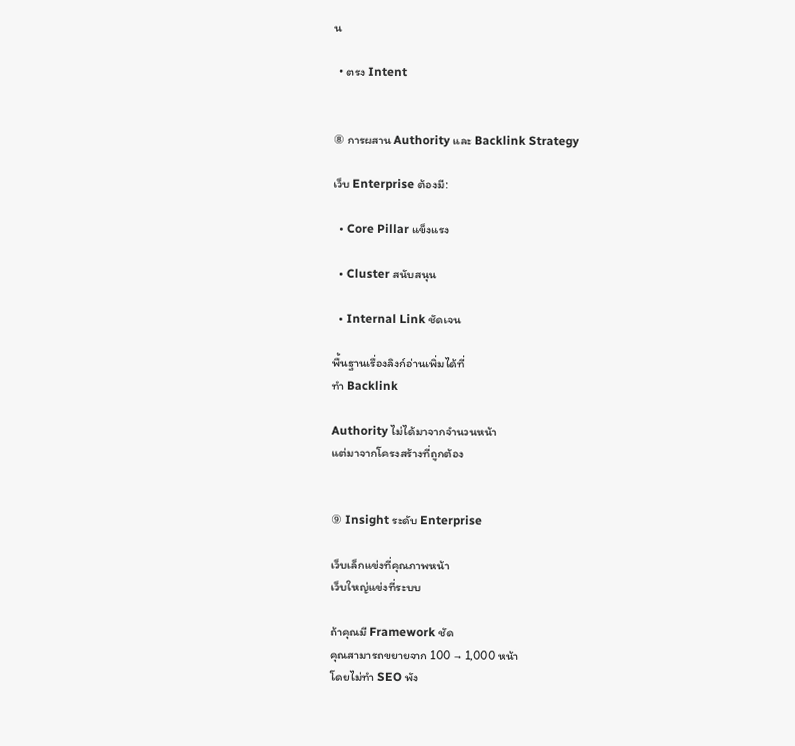น

  • ตรง Intent


⑧ การผสาน Authority และ Backlink Strategy

เว็บ Enterprise ต้องมี:

  • Core Pillar แข็งแรง

  • Cluster สนับสนุน

  • Internal Link ชัดเจน

พื้นฐานเรื่องลิงก์อ่านเพิ่มได้ที่
ทำ Backlink

Authority ไม่ได้มาจากจำนวนหน้า
แต่มาจากโครงสร้างที่ถูกต้อง


⑨ Insight ระดับ Enterprise

เว็บเล็กแข่งที่คุณภาพหน้า
เว็บใหญ่แข่งที่ระบบ

ถ้าคุณมี Framework ชัด
คุณสามารถขยายจาก 100 → 1,000 หน้า
โดยไม่ทำ SEO พัง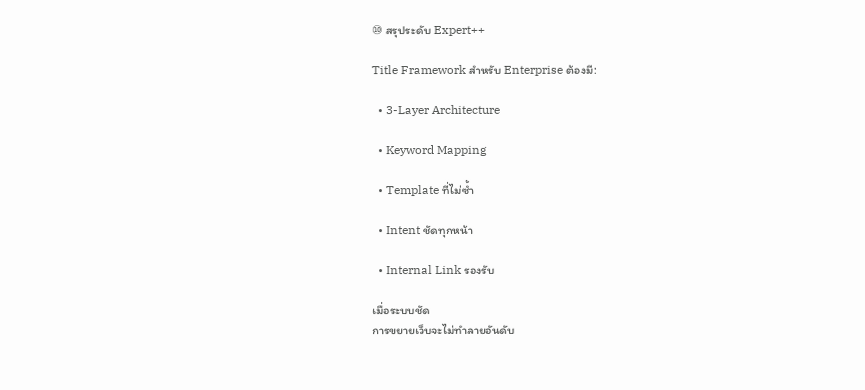⑩ สรุประดับ Expert++

Title Framework สำหรับ Enterprise ต้องมี:

  • 3-Layer Architecture

  • Keyword Mapping

  • Template ที่ไม่ซ้ำ

  • Intent ชัดทุกหน้า

  • Internal Link รองรับ

เมื่อระบบชัด
การขยายเว็บจะไม่ทำลายอันดับ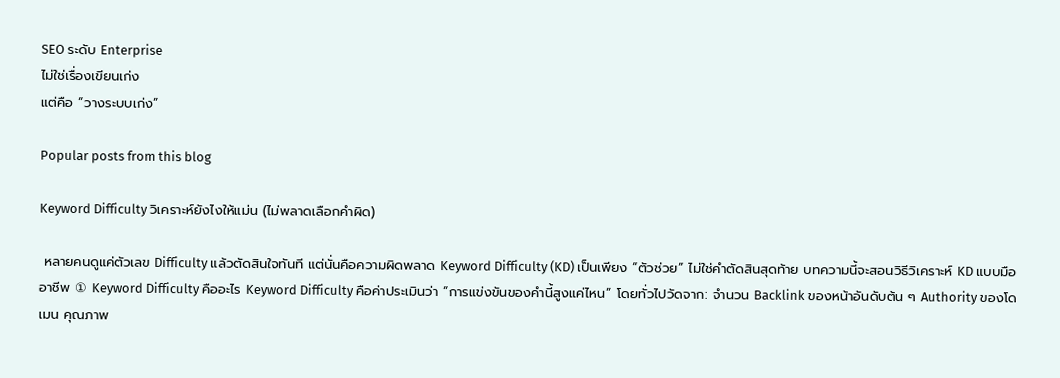SEO ระดับ Enterprise
ไม่ใช่เรื่องเขียนเก่ง
แต่คือ “วางระบบเก่ง”

Popular posts from this blog

Keyword Difficulty วิเคราะห์ยังไงให้แม่น (ไม่พลาดเลือกคำผิด)

 หลายคนดูแค่ตัวเลข Difficulty แล้วตัดสินใจทันที แต่นั่นคือความผิดพลาด Keyword Difficulty (KD) เป็นเพียง “ตัวช่วย” ไม่ใช่คำตัดสินสุดท้าย บทความนี้จะสอนวิธีวิเคราะห์ KD แบบมืออาชีพ ① Keyword Difficulty คืออะไร Keyword Difficulty คือค่าประเมินว่า “การแข่งขันของคำนี้สูงแค่ไหน” โดยทั่วไปวัดจาก: จำนวน Backlink ของหน้าอันดับต้น ๆ Authority ของโดเมน คุณภาพ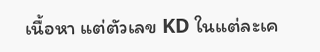เนื้อหา แต่ตัวเลข KD ในแต่ละเค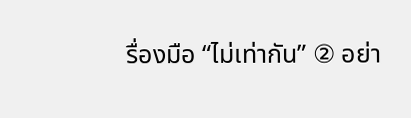รื่องมือ “ไม่เท่ากัน” ② อย่า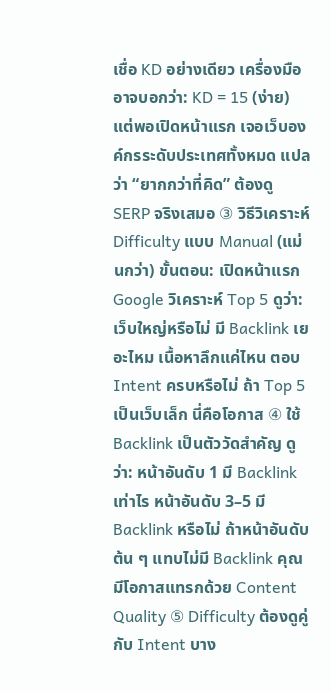เชื่อ KD อย่างเดียว เครื่องมืออาจบอกว่า: KD = 15 (ง่าย) แต่พอเปิดหน้าแรก เจอเว็บองค์กรระดับประเทศทั้งหมด แปลว่า “ยากกว่าที่คิด” ต้องดู SERP จริงเสมอ ③ วิธีวิเคราะห์ Difficulty แบบ Manual (แม่นกว่า) ขั้นตอน: เปิดหน้าแรก Google วิเคราะห์ Top 5 ดูว่า: เว็บใหญ่หรือไม่ มี Backlink เยอะไหม เนื้อหาลึกแค่ไหน ตอบ Intent ครบหรือไม่ ถ้า Top 5 เป็นเว็บเล็ก นี่คือโอกาส ④ ใช้ Backlink เป็นตัววัดสำคัญ ดูว่า: หน้าอันดับ 1 มี Backlink เท่าไร หน้าอันดับ 3–5 มี Backlink หรือไม่ ถ้าหน้าอันดับต้น ๆ แทบไม่มี Backlink คุณมีโอกาสแทรกด้วย Content Quality ⑤ Difficulty ต้องดูคู่กับ Intent บาง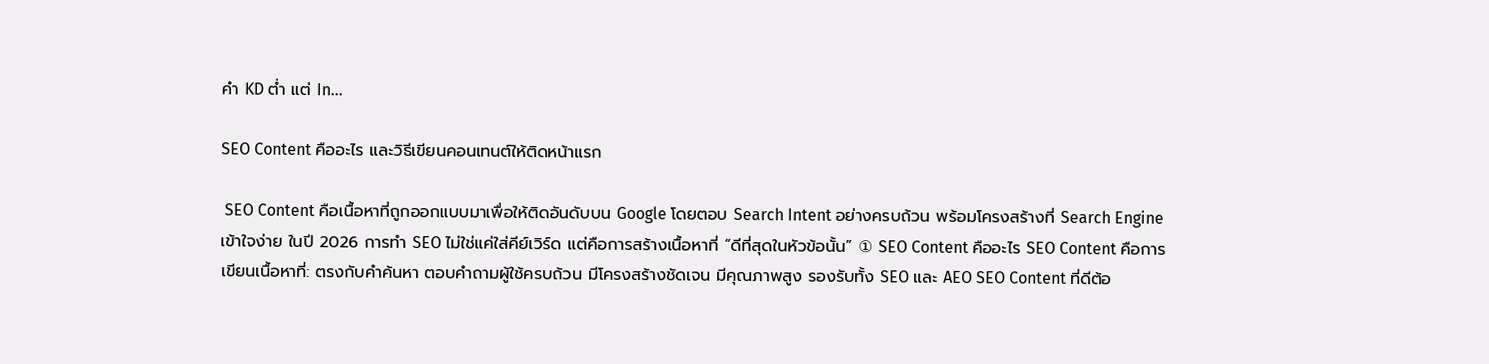คำ KD ต่ำ แต่ In...

SEO Content คืออะไร และวิธีเขียนคอนเทนต์ให้ติดหน้าแรก

 SEO Content คือเนื้อหาที่ถูกออกแบบมาเพื่อให้ติดอันดับบน Google โดยตอบ Search Intent อย่างครบถ้วน พร้อมโครงสร้างที่ Search Engine เข้าใจง่าย ในปี 2026 การทำ SEO ไม่ใช่แค่ใส่คีย์เวิร์ด แต่คือการสร้างเนื้อหาที่ “ดีที่สุดในหัวข้อนั้น” ① SEO Content คืออะไร SEO Content คือการเขียนเนื้อหาที่: ตรงกับคำค้นหา ตอบคำถามผู้ใช้ครบถ้วน มีโครงสร้างชัดเจน มีคุณภาพสูง รองรับทั้ง SEO และ AEO SEO Content ที่ดีต้อ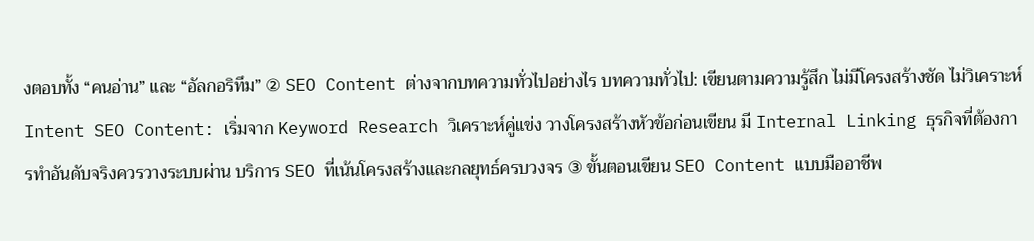งตอบทั้ง “คนอ่าน” และ “อัลกอริทึม” ② SEO Content ต่างจากบทความทั่วไปอย่างไร บทความทั่วไป: เขียนตามความรู้สึก ไม่มีโครงสร้างชัด ไม่วิเคราะห์ Intent SEO Content: เริ่มจาก Keyword Research วิเคราะห์คู่แข่ง วางโครงสร้างหัวข้อก่อนเขียน มี Internal Linking ธุรกิจที่ต้องการทำอันดับจริงควรวางระบบผ่าน บริการ SEO ที่เน้นโครงสร้างและกลยุทธ์ครบวงจร ③ ขั้นตอนเขียน SEO Content แบบมืออาชีพ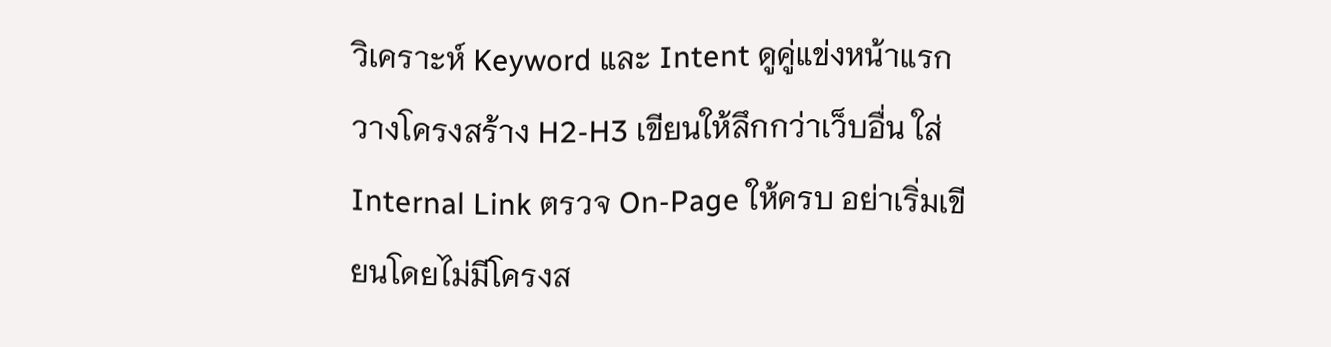วิเคราะห์ Keyword และ Intent ดูคู่แข่งหน้าแรก วางโครงสร้าง H2-H3 เขียนให้ลึกกว่าเว็บอื่น ใส่ Internal Link ตรวจ On-Page ให้ครบ อย่าเริ่มเขียนโดยไม่มีโครงส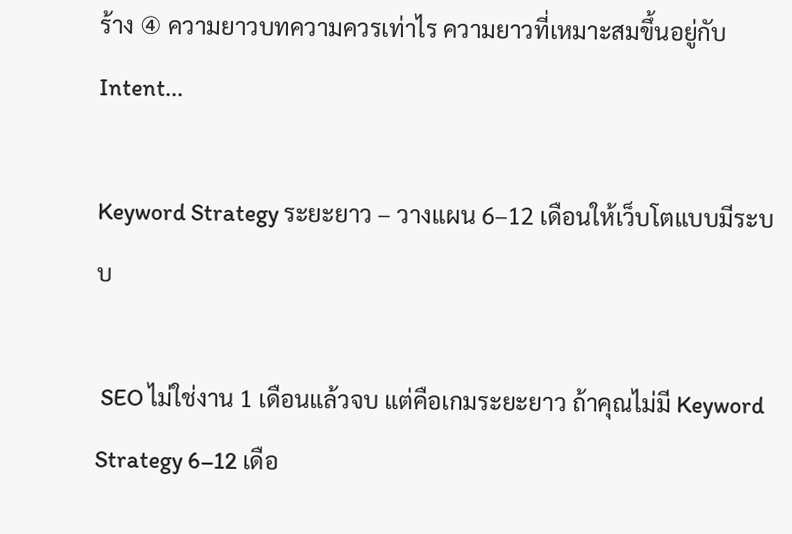ร้าง ④ ความยาวบทความควรเท่าไร ความยาวที่เหมาะสมขึ้นอยู่กับ Intent...

Keyword Strategy ระยะยาว – วางแผน 6–12 เดือนให้เว็บโตแบบมีระบบ

 SEO ไม่ใช่งาน 1 เดือนแล้วจบ แต่คือเกมระยะยาว ถ้าคุณไม่มี Keyword Strategy 6–12 เดือ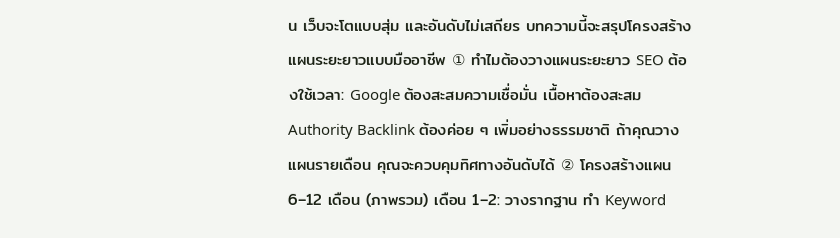น เว็บจะโตแบบสุ่ม และอันดับไม่เสถียร บทความนี้จะสรุปโครงสร้างแผนระยะยาวแบบมืออาชีพ ① ทำไมต้องวางแผนระยะยาว SEO ต้องใช้เวลา: Google ต้องสะสมความเชื่อมั่น เนื้อหาต้องสะสม Authority Backlink ต้องค่อย ๆ เพิ่มอย่างธรรมชาติ ถ้าคุณวางแผนรายเดือน คุณจะควบคุมทิศทางอันดับได้ ② โครงสร้างแผน 6–12 เดือน (ภาพรวม) เดือน 1–2: วางรากฐาน ทำ Keyword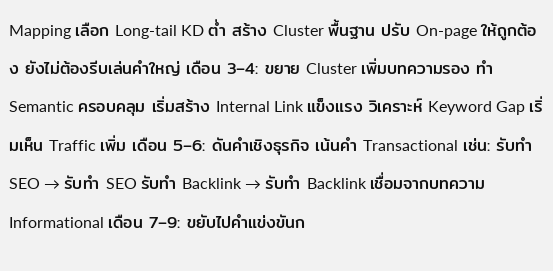Mapping เลือก Long-tail KD ต่ำ สร้าง Cluster พื้นฐาน ปรับ On-page ให้ถูกต้อง ยังไม่ต้องรีบเล่นคำใหญ่ เดือน 3–4: ขยาย Cluster เพิ่มบทความรอง ทำ Semantic ครอบคลุม เริ่มสร้าง Internal Link แข็งแรง วิเคราะห์ Keyword Gap เริ่มเห็น Traffic เพิ่ม เดือน 5–6: ดันคำเชิงธุรกิจ เน้นคำ Transactional เช่น: รับทำ SEO → รับทำ SEO รับทำ Backlink → รับทำ Backlink เชื่อมจากบทความ Informational เดือน 7–9: ขยับไปคำแข่งขันก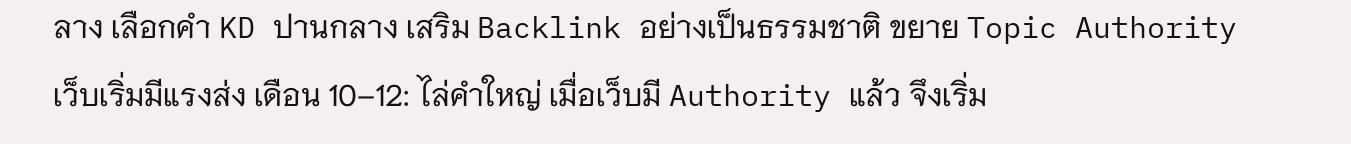ลาง เลือกคำ KD ปานกลาง เสริม Backlink อย่างเป็นธรรมชาติ ขยาย Topic Authority เว็บเริ่มมีแรงส่ง เดือน 10–12: ไล่คำใหญ่ เมื่อเว็บมี Authority แล้ว จึงเริ่ม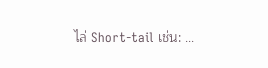ไล่ Short-tail เช่น: ...